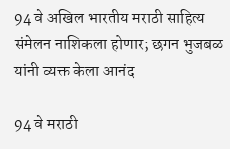94 वे अखिल भारतीय मराठी साहित्य संमेलन नाशिकला होणार; छगन भुजबळ यांनी व्यक्त केला आनंद

94 वे मराठी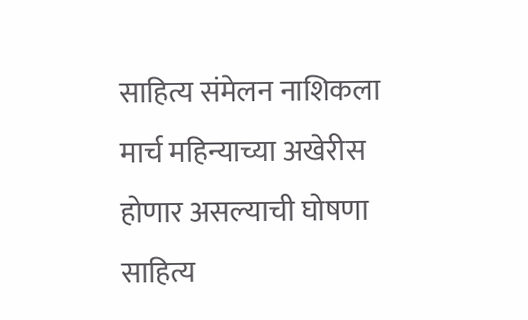साहित्य संमेलन नाशिकला मार्च महिन्याच्या अखेरीस होणार असल्याची घोषणा साहित्य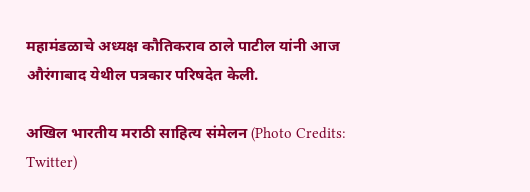महामंडळाचे अध्यक्ष कौतिकराव ठाले पाटील यांनी आज औरंगाबाद येथील पत्रकार परिषदेत केली.

अखिल भारतीय मराठी साहित्य संमेलन (Photo Credits: Twitter)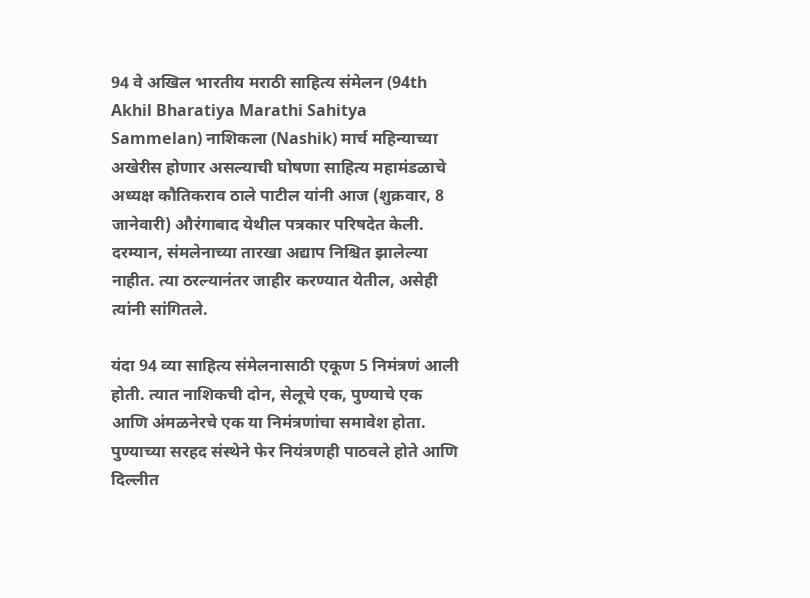94 वे अखिल भारतीय मराठी साहित्य संमेलन (94th Akhil Bharatiya Marathi Sahitya Sammelan) नाशिकला (Nashik) मार्च महिन्याच्या अखेरीस होणार असल्याची घोषणा साहित्य महामंडळाचे अध्यक्ष कौतिकराव ठाले पाटील यांनी आज (शुक्रवार, 8 जानेवारी) औरंगाबाद येथील पत्रकार परिषदेत केली. दरम्यान, संमलेनाच्या तारखा अद्याप निश्चित झालेल्या नाहीत. त्या ठरल्यानंतर जाहीर करण्यात येतील, असेही त्यांनी सांगितले.

यंदा 94 व्या साहित्य संमेलनासाठी एकूण 5 निमंत्रणं आली होती. त्यात नाशिकची दोन, सेलूचे एक, पुण्याचे एक आणि अंमळनेरचे एक या निमंत्रणांचा समावेश होता. पुण्याच्या सरहद संस्थेने फेर नियंत्रणही पाठवले होते आणि दिल्लीत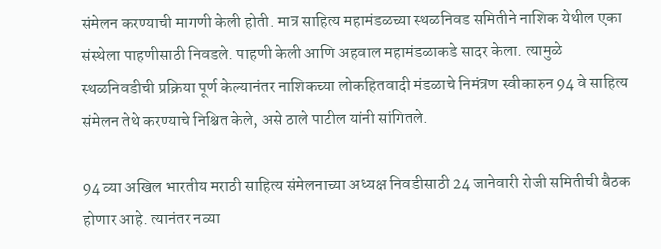संमेलन करण्याची मागणी केली होती. मात्र साहित्य महामंडळच्या स्थळनिवड समितीने नाशिक येथील एका संस्थेला पाहणीसाठी निवडले. पाहणी केली आणि अहवाल महामंडळाकडे सादर केला. त्यामुळे स्थळनिवडीची प्रक्रिया पूर्ण केल्यानंतर नाशिकच्या लोकहितवादी मंडळाचे निमंत्रण स्वीकारुन 94 वे साहित्य संमेलन तेथे करण्याचे निश्चित केले, असे ठाले पाटील यांनी सांगितले.

94 व्या अखिल भारतीय मराठी साहित्य संमेलनाच्या अध्यक्ष निवडीसाठी 24 जानेवारी रोजी समितीची बैठक होणार आहे. त्यानंतर नव्या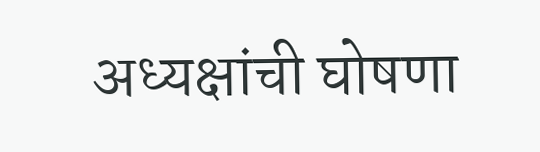अध्यक्षांची घोषणा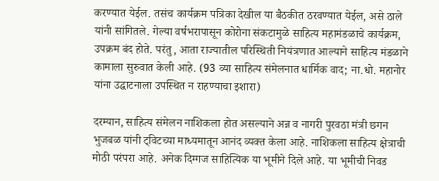करण्यात येईल. तसंच कार्यक्रम पत्रिका देखील या बैठकीत ठरवण्यात येईल, असे ठाले यांनी सांगितले. गेल्या वर्षभरापासून कोरोना संकटामुळे साहित्य महामंडळाचे कार्यक्रम, उपक्रम बंद होते. परंतु, आता राज्यातील परिस्थिती नियंत्रणात आल्याने साहित्य मंडळाने कामाला सुरुवात केली आहे. (93 व्या साहित्य संमेलनात धार्मिक वाद; ना.धो. महानोर यांना उद्घाटनाला उपस्थित न राहण्याचा इशारा)

दरम्यान, साहित्य संमेलन नाशिकला होत असल्याने अन्न व नागरी पुरवठा मंत्री छगन भुजबळ यांनी ट्विटच्या माध्यमातून आनंद व्यक्त केला आहे. नाशिकला साहित्य क्षेत्राची मोठी परंपरा आहे. अनेक दिग्गज साहित्यिक या भूमीने दिले आहे. या भूमीची निवड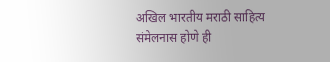अखिल भारतीय मराठी साहित्य संमेलनास होणे ही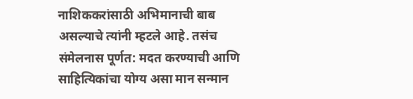नाशिककरांसाठी अभिमानाची बाब असल्याचे त्यांनी म्हटले आहे. तसंच संमेलनास पूर्णत: मदत करण्याची आणि साहित्यिकांचा योग्य असा मान सन्मान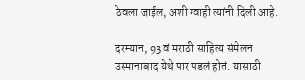ठेवला जाईल, अशी ग्वाही त्यांनी दिली आहे.

दरम्यान, 93 वं मराठी साहित्य संमेलन उस्मानाबाद येथे पार पडलं होतं. यासाठी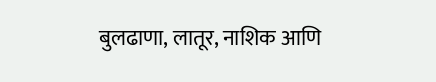बुलढाणा, लातूर, नाशिक आणि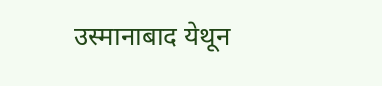उस्मानाबाद येथून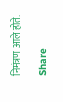निमंत्रण आले होते.

Share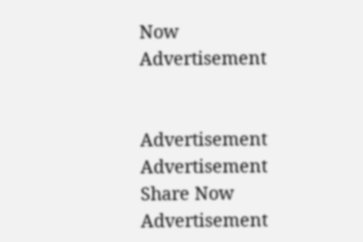Now
Advertisement


Advertisement
Advertisement
Share Now
Advertisement